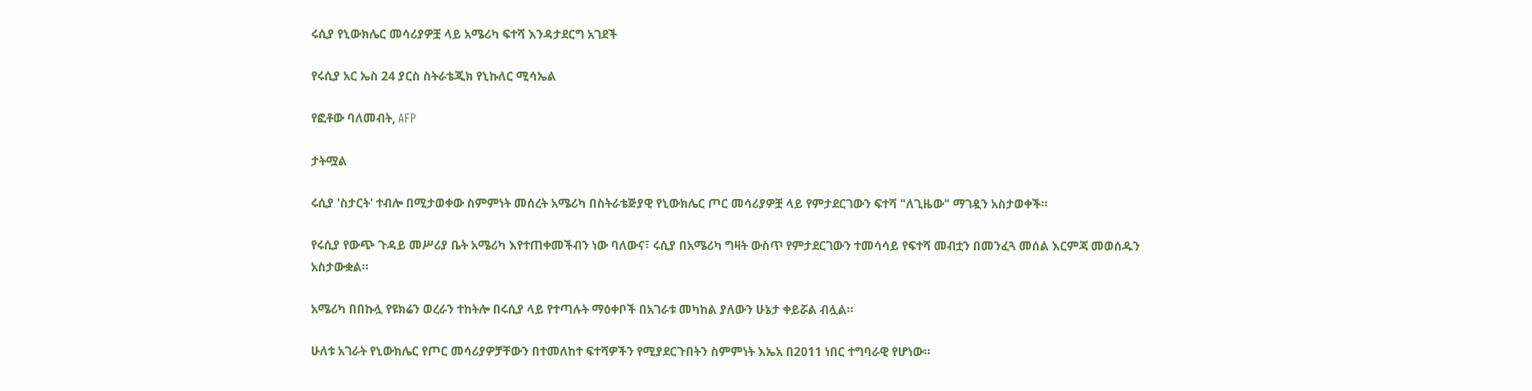ሩሲያ የኒውክሌር መሳሪያዎቿ ላይ አሜሪካ ፍተሻ እንዳታደርግ አገደች

የሩሲያ አር ኤስ 24 ያርስ ስትራቴጂክ የኒኩለር ሚሳኤል

የፎቶው ባለመብት, AFP

ታትሟል

ሩሲያ 'ስታርት' ተብሎ በሚታወቀው ስምምነት መሰረት አሜሪካ በስትራቴጅያዊ የኒውክሌር ጦር መሳሪያዎቿ ላይ የምታደርገውን ፍተሻ "ለጊዜው" ማገዷን አስታወቀች።

የሩሲያ የውጭ ጉዳይ መሥሪያ ቤት አሜሪካ እየተጠቀመችብን ነው ባለውና፣ ሩሲያ በአሜሪካ ግዛት ውስጥ የምታደርገውን ተመሳሳይ የፍተሻ መብቷን በመንፈጓ መሰል እርምጃ መወሰዱን አስታውቋል።

አሜሪካ በበኩሏ የዩክሬን ወረራን ተከትሎ በሩሲያ ላይ የተጣሉት ማዕቀቦች በአገራቱ መካከል ያለውን ሁኔታ ቀይሯል ብሏል።

ሁለቱ አገራት የኒውክሌር የጦር መሳሪያዎቻቸውን በተመለከተ ፍተሻዎችን የሚያደርጉበትን ስምምነት እኤአ በ2011 ነበር ተግባራዊ የሆነው።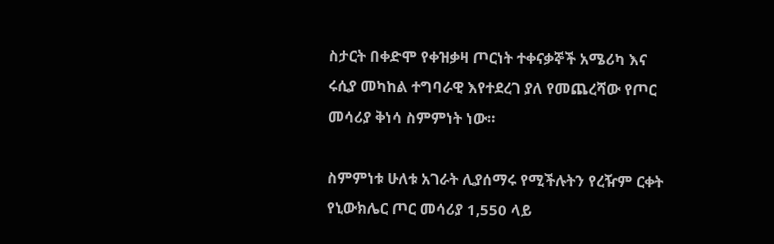ስታርት በቀድሞ የቀዝቃዛ ጦርነት ተቀናቃኞች አሜሪካ እና ሩሲያ መካከል ተግባራዊ እየተደረገ ያለ የመጨረሻው የጦር መሳሪያ ቅነሳ ስምምነት ነው።

ስምምነቱ ሁለቱ አገራት ሊያሰማሩ የሚችሉትን የረዥም ርቀት የኒውክሌር ጦር መሳሪያ 1,550 ላይ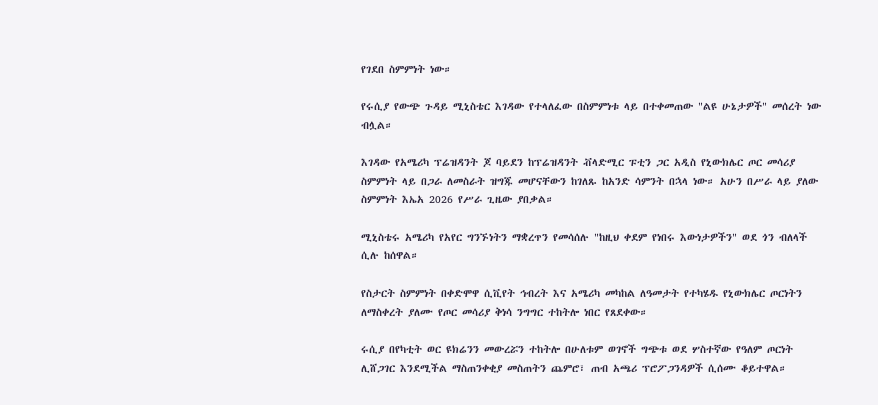የገደበ ስምምነት ነው።

የሩሲያ የውጭ ጉዳይ ሚኒስቴር እገዳው የተላለፈው በስምምነቱ ላይ በተቀመጠው "ልዩ ሁኔታዎች" መሰረት ነው ብሏል።

እገዳው የአሜሪካ ፕሬዝዳንት ጆ ባይደን ከፕሬዝዳንት ቭላድሚር ፑቲን ጋር አዲስ የኒውክሌር ጦር መሳሪያ ስምምነት ላይ በጋራ ለመስራት ዝግጁ መሆናቸውን ከገለጹ ከአንድ ሳምንት በኋላ ነው። አሁን በሥራ ላይ ያለው ስምምነት እኤአ 2026 የሥራ ጊዜው ያበቃል።

ሚኒስቴሩ አሜሪካ የአየር ግንኙነትን ማቋረጥን የመሳሰሉ "ከዚህ ቀደም የነበሩ እውነታዎችን" ወደ ጎን ብለላች ሲሉ ከሰዋል።

የስታርት ስምምነት በቀድሞዋ ሲቪየት ኅብረት እና አሜሪካ መካከል ለዓመታት የተካሄዱ የኒውክሌር ጦርነትን ለማስቀረት ያለሙ የጦር መሳሪያ ቅነሳ ንግግር ተከትሎ ነበር የጸደቀው።

ሩሲያ በየካቲት ወር ዩክሬንን መውረሯን ተከትሎ በሁለቱም ወገኖች ግጭቱ ወደ ሦስተኛው የዓለም ጦርነት ሊሸጋገር እንደሚችል ማስጠንቀቂያ መስጠትን ጨምሮ፣ ጠብ አጫሪ ፕሮፖጋንዳዎች ሲሰሙ ቆይተዋል።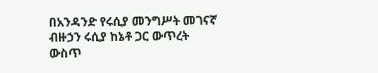በአንዳንድ የሩሲያ መንግሥት መገናኛ ብዙኃን ሩሲያ ከኔቶ ጋር ውጥረት ውስጥ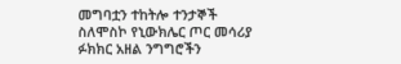መግባቷን ተከትሎ ተንታኞች ስለሞስኮ የኒውክሌር ጦር መሳሪያ ፉክክር አዘል ንግግሮችን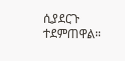ሲያደርጉ ተደምጠዋል።